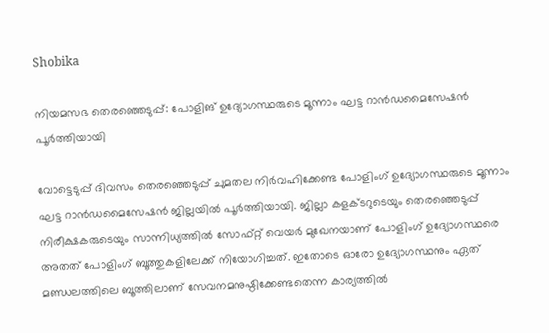Shobika

നിയമസഭ തെരഞ്ഞെടുപ്പ്: പോളിങ് ഉദ്യോഗസ്ഥരുടെ മൂന്നാം ഘട്ട റാന്‍ഡമൈസേഷന്‍ പൂര്‍ത്തിയായി

വോട്ടെടുപ്പ് ദിവസം തെരഞ്ഞെടുപ്പ് ചുമതല നിര്‍വഹിക്കേണ്ട പോളിംഗ് ഉദ്യോഗസ്ഥരുടെ മൂന്നാം ഘട്ട റാന്‍ഡമൈസേഷന്‍ ജില്ലയില്‍ പൂര്‍ത്തിയായി. ജില്ലാ കളക്ടറുടെയും തെരഞ്ഞെടുപ്പ് നിരീക്ഷകരുടെയും സാന്നിധ്യത്തില്‍ സോഫ്റ്റ് വെയര്‍ മുഖേനയാണ് പോളിംഗ് ഉദ്യോഗസ്ഥരെ അതത് പോളിംഗ് ബൂത്തുകളിലേക്ക് നിയോഗിച്ചത്. ഇതോടെ ഓരോ ഉദ്യോഗസ്ഥനും ഏത് മണ്ഡലത്തിലെ ബൂത്തിലാണ് സേവനമനുഷ്ഠിക്കേണ്ടതെന്ന കാര്യത്തില്‍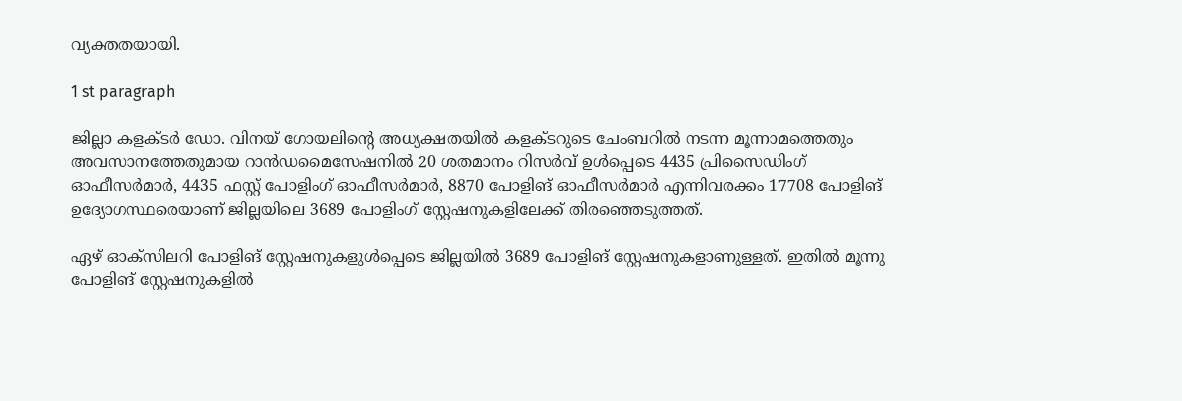വ്യക്തതയായി.

1 st paragraph

ജില്ലാ കളക്ടര്‍ ഡോ. വിനയ് ഗോയലിന്റെ അധ്യക്ഷതയില്‍ കളക്ടറുടെ ചേംബറില്‍ നടന്ന മൂന്നാമത്തെതും അവസാനത്തേതുമായ റാന്‍ഡമൈസേഷനില്‍ 20 ശതമാനം റിസര്‍വ് ഉള്‍പ്പെടെ 4435 പ്രിസൈഡിംഗ് ഓഫീസര്‍മാര്‍, 4435 ഫസ്റ്റ് പോളിംഗ് ഓഫീസര്‍മാര്‍, 8870 പോളിങ് ഓഫീസര്‍മാര്‍ എന്നിവരക്കം 17708 പോളിങ് ഉദ്യോഗസ്ഥരെയാണ് ജില്ലയിലെ 3689 പോളിംഗ് സ്റ്റേഷനുകളിലേക്ക് തിരഞ്ഞെടുത്തത്.

ഏഴ് ഓക്സിലറി പോളിങ് സ്റ്റേഷനുകളുള്‍പ്പെടെ ജില്ലയില്‍ 3689 പോളിങ് സ്റ്റേഷനുകളാണുള്ളത്. ഇതില്‍ മൂന്നു പോളിങ് സ്റ്റേഷനുകളില്‍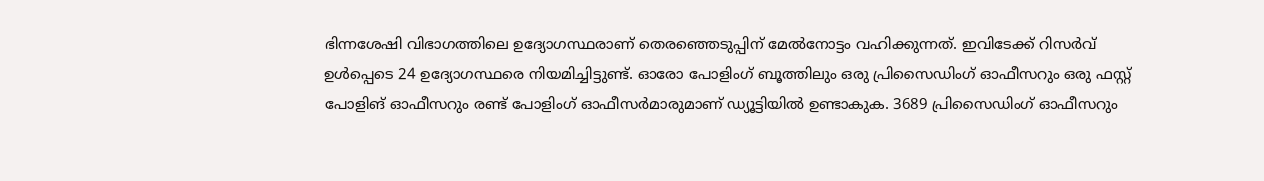ഭിന്നശേഷി വിഭാഗത്തിലെ ഉദ്യോഗസ്ഥരാണ് തെരഞ്ഞെടുപ്പിന് മേല്‍നോട്ടം വഹിക്കുന്നത്. ഇവിടേക്ക് റിസര്‍വ് ഉള്‍പ്പെടെ 24 ഉദ്യോഗസ്ഥരെ നിയമിച്ചിട്ടുണ്ട്. ഓരോ പോളിംഗ് ബൂത്തിലും ഒരു പ്രിസൈഡിംഗ് ഓഫീസറും ഒരു ഫസ്റ്റ് പോളിങ് ഓഫീസറും രണ്ട് പോളിംഗ് ഓഫീസര്‍മാരുമാണ് ഡ്യൂട്ടിയില്‍ ഉണ്ടാകുക. 3689 പ്രിസൈഡിംഗ് ഓഫീസറും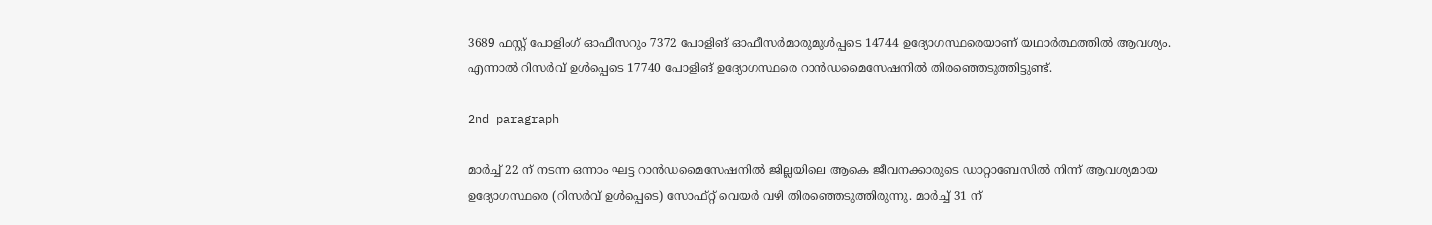3689 ഫസ്റ്റ് പോളിംഗ് ഓഫീസറും 7372 പോളിങ് ഓഫീസര്‍മാരുമുള്‍പ്പടെ 14744 ഉദ്യോഗസ്ഥരെയാണ് യഥാര്‍ത്ഥത്തില്‍ ആവശ്യം. എന്നാല്‍ റിസര്‍വ് ഉള്‍പ്പെടെ 17740 പോളിങ് ഉദ്യോഗസ്ഥരെ റാന്‍ഡമൈസേഷനില്‍ തിരഞ്ഞെടുത്തിട്ടുണ്ട്.

2nd paragraph

മാര്‍ച്ച് 22 ന് നടന്ന ഒന്നാം ഘട്ട റാന്‍ഡമൈസേഷനില്‍ ജില്ലയിലെ ആകെ ജീവനക്കാരുടെ ഡാറ്റാബേസില്‍ നിന്ന് ആവശ്യമായ ഉദ്യോഗസ്ഥരെ (റിസര്‍വ് ഉള്‍പ്പെടെ) സോഫ്റ്റ് വെയര്‍ വഴി തിരഞ്ഞെടുത്തിരുന്നു. മാര്‍ച്ച് 31 ന്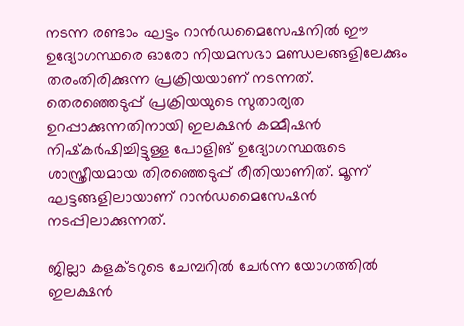നടന്ന രണ്ടാം ഘട്ടം റാന്‍ഡമൈസേഷനില്‍ ഈ ഉദ്യോഗസ്ഥരെ ഓരോ നിയമസഭാ മണ്ഡലങ്ങളിലേക്കും തരംതിരിക്കുന്ന പ്രക്രിയയാണ് നടന്നത്. തെരഞ്ഞെടുപ്പ് പ്രക്രിയയുടെ സുതാര്യത ഉറപ്പാക്കുന്നതിനായി ഇലക്ഷന്‍ കമ്മീഷന്‍ നിഷ്‌കര്‍ഷിച്ചിട്ടുള്ള പോളിങ് ഉദ്യോഗസ്ഥരുടെ ശാസ്ത്രീയമായ തിരഞ്ഞെടുപ്പ് രീതിയാണിത്. മൂന്ന് ഘട്ടങ്ങളിലായാണ് റാന്‍ഡമൈസേഷന്‍ നടപ്പിലാക്കുന്നത്.

ജില്ലാ കളക്ടറുടെ ചേമ്പറില്‍ ചേര്‍ന്ന യോഗത്തില്‍ ഇലക്ഷന്‍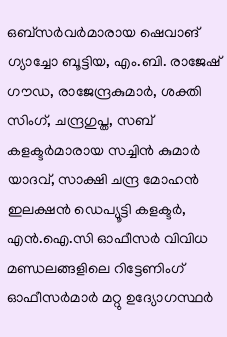ഒബ്‌സര്‍വര്‍മാരായ ഷെവാങ് ഗ്യാച്ചോ ബൂട്ടിയ, എം.ബി. രാജേഷ് ഗൗഡ, രാജേന്ദ്രകുമാര്‍, ശക്തി സിംഗ്, ചന്ദ്രഗുപ്ത, സബ് കളക്ടര്‍മാരായ സച്ചിന്‍ കുമാര്‍ യാദവ്, സാക്ഷി ചന്ദ്ര മോഹന്‍ ഇലക്ഷന്‍ ഡെപ്യൂട്ടി കളക്ടര്‍, എന്‍.ഐ.സി ഓഫീസര്‍ വിവിധ മണ്ഡലങ്ങളിലെ റിട്ടേണിംഗ് ഓഫീസര്‍മാര്‍ മറ്റു ഉദ്യോഗസ്ഥര്‍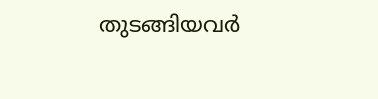തുടങ്ങിയവര്‍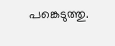പങ്കെടുത്തു.